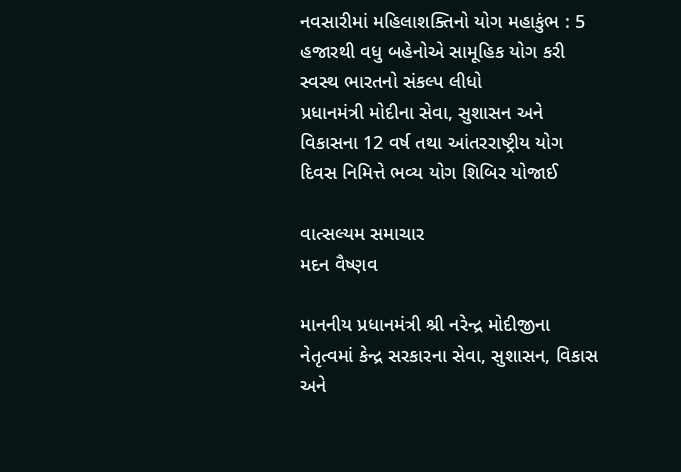નવસારીમાં મહિલાશક્તિનો યોગ મહાકુંભ : 5 હજારથી વધુ બહેનોએ સામૂહિક યોગ કરી સ્વસ્થ ભારતનો સંકલ્પ લીધો
પ્રધાનમંત્રી મોદીના સેવા, સુશાસન અને વિકાસના 12 વર્ષ તથા આંતરરાષ્ટ્રીય યોગ દિવસ નિમિત્તે ભવ્ય યોગ શિબિર યોજાઈ

વાત્સલ્યમ સમાચાર
મદન વૈષ્ણવ

માનનીય પ્રધાનમંત્રી શ્રી નરેન્દ્ર મોદીજીના નેતૃત્વમાં કેન્દ્ર સરકારના સેવા, સુશાસન, વિકાસ અને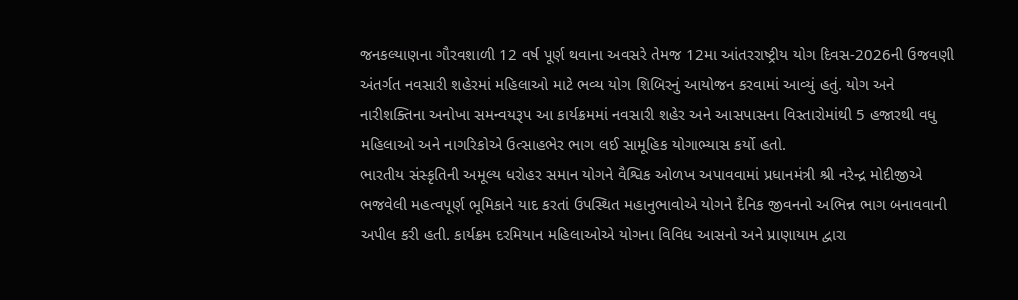જનકલ્યાણના ગૌરવશાળી 12 વર્ષ પૂર્ણ થવાના અવસરે તેમજ 12મા આંતરરાષ્ટ્રીય યોગ દિવસ-2026ની ઉજવણી અંતર્ગત નવસારી શહેરમાં મહિલાઓ માટે ભવ્ય યોગ શિબિરનું આયોજન કરવામાં આવ્યું હતું. યોગ અને નારીશક્તિના અનોખા સમન્વયરૂપ આ કાર્યક્રમમાં નવસારી શહેર અને આસપાસના વિસ્તારોમાંથી 5 હજારથી વધુ મહિલાઓ અને નાગરિકોએ ઉત્સાહભેર ભાગ લઈ સામૂહિક યોગાભ્યાસ કર્યો હતો.
ભારતીય સંસ્કૃતિની અમૂલ્ય ધરોહર સમાન યોગને વૈશ્વિક ઓળખ અપાવવામાં પ્રધાનમંત્રી શ્રી નરેન્દ્ર મોદીજીએ ભજવેલી મહત્વપૂર્ણ ભૂમિકાને યાદ કરતાં ઉપસ્થિત મહાનુભાવોએ યોગને દૈનિક જીવનનો અભિન્ન ભાગ બનાવવાની અપીલ કરી હતી. કાર્યક્રમ દરમિયાન મહિલાઓએ યોગના વિવિધ આસનો અને પ્રાણાયામ દ્વારા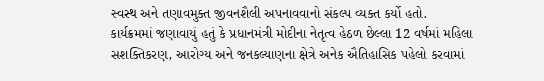સ્વસ્થ અને તણાવમુક્ત જીવનશૈલી અપનાવવાનો સંકલ્પ વ્યક્ત કર્યો હતો.
કાર્યક્રમમાં જણાવાયું હતું કે પ્રધાનમંત્રી મોદીના નેતૃત્વ હેઠળ છેલ્લા 12 વર્ષમાં મહિલા સશક્તિકરણ, આરોગ્ય અને જનકલ્યાણના ક્ષેત્રે અનેક ઐતિહાસિક પહેલો કરવામાં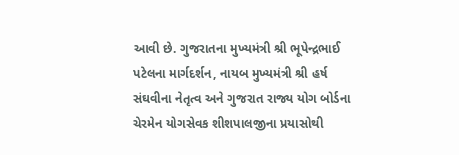આવી છે. ગુજરાતના મુખ્યમંત્રી શ્રી ભૂપેન્દ્રભાઈ પટેલના માર્ગદર્શન, નાયબ મુખ્યમંત્રી શ્રી હર્ષ સંઘવીના નેતૃત્વ અને ગુજરાત રાજ્ય યોગ બોર્ડના ચેરમેન યોગસેવક શીશપાલજીના પ્રયાસોથી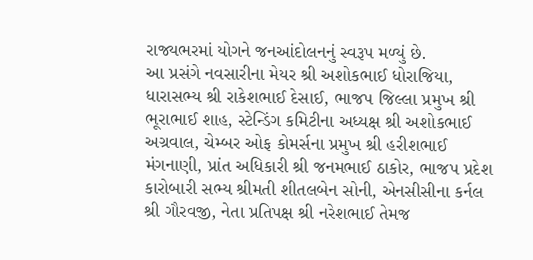રાજ્યભરમાં યોગને જનઆંદોલનનું સ્વરૂપ મળ્યું છે.
આ પ્રસંગે નવસારીના મેયર શ્રી અશોકભાઈ ધોરાજિયા, ધારાસભ્ય શ્રી રાકેશભાઈ દેસાઈ, ભાજપ જિલ્લા પ્રમુખ શ્રી ભૂરાભાઈ શાહ, સ્ટેન્ડિંગ કમિટીના અધ્યક્ષ શ્રી અશોકભાઈ અગ્રવાલ, ચેમ્બર ઓફ કોમર્સના પ્રમુખ શ્રી હરીશભાઈ મંગનાણી, પ્રાંત અધિકારી શ્રી જનમભાઈ ઠાકોર, ભાજપ પ્રદેશ કારોબારી સભ્ય શ્રીમતી શીતલબેન સોની, એનસીસીના કર્નલ શ્રી ગૌરવજી, નેતા પ્રતિપક્ષ શ્રી નરેશભાઈ તેમજ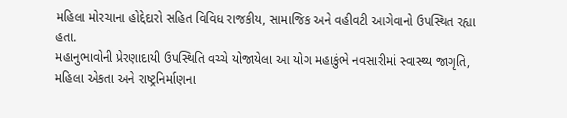મહિલા મોરચાના હોદ્દેદારો સહિત વિવિધ રાજકીય, સામાજિક અને વહીવટી આગેવાનો ઉપસ્થિત રહ્યા હતા.
મહાનુભાવોની પ્રેરણાદાયી ઉપસ્થિતિ વચ્ચે યોજાયેલા આ યોગ મહાકુંભે નવસારીમાં સ્વાસ્થ્ય જાગૃતિ, મહિલા એકતા અને રાષ્ટ્રનિર્માણના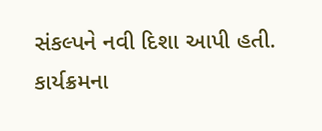સંકલ્પને નવી દિશા આપી હતી. કાર્યક્રમના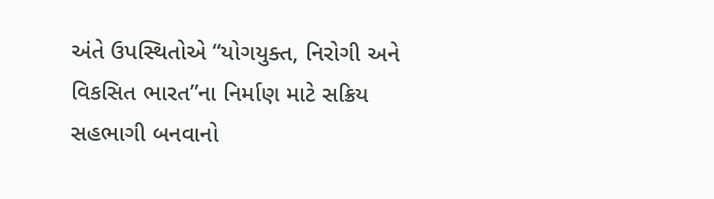અંતે ઉપસ્થિતોએ “યોગયુક્ત, નિરોગી અને વિકસિત ભારત”ના નિર્માણ માટે સક્રિય સહભાગી બનવાનો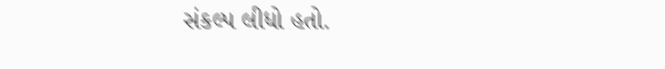સંકલ્પ લીધો હતો.